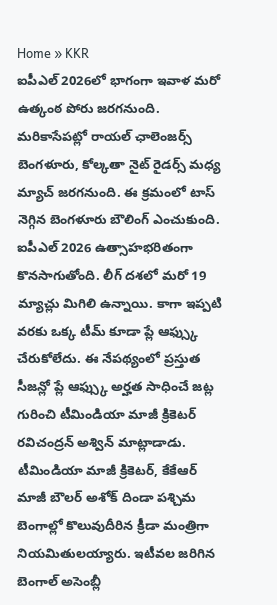Home » KKR
ఐపీఎల్ 2026లో భాగంగా ఇవాళ మరో ఉత్కంఠ పోరు జరగనుంది. మరికాసేపట్లో రాయల్ ఛాలెంజర్స్ బెంగళూరు, కోల్కతా నైట్ రైడర్స్ మధ్య మ్యాచ్ జరగనుంది. ఈ క్రమంలో టాస్ నెగ్గిన బెంగళూరు బౌలింగ్ ఎంచుకుంది.
ఐపీఎల్ 2026 ఉత్సాహభరితంగా కొనసాగుతోంది. లీగ్ దశలో మరో 19 మ్యాచ్లు మిగిలి ఉన్నాయి. కాగా ఇప్పటి వరకు ఒక్క టీమ్ కూడా ప్లే ఆఫ్స్కు చేరుకోలేదు. ఈ నేపథ్యంలో ప్రస్తుత సీజన్లో ప్లే ఆఫ్స్కు అర్హత సాధించే జట్ల గురించి టీమిండియా మాజీ క్రికెటర్ రవిచంద్రన్ అశ్విన్ మాట్లాడాడు.
టీమిండియా మాజీ క్రికెటర్, కేకేఆర్ మాజీ బౌలర్ అశోక్ దిండా పశ్చిమ బెంగాల్లో కొలువుదీరిన క్రీడా మంత్రిగా నియమితులయ్యారు. ఇటీవల జరిగిన బెంగాల్ అసెంబ్లీ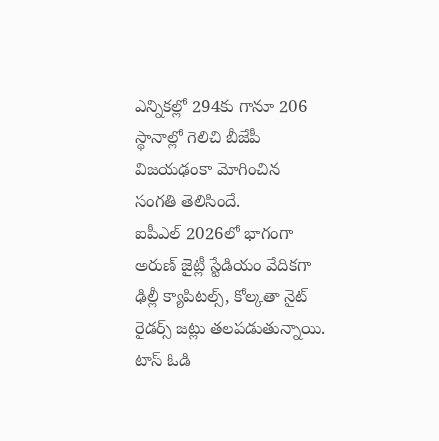ఎన్నికల్లో 294కు గానూ 206 స్థానాల్లో గెలిచి బీజేపీ విజయఢంకా మోగించిన సంగతి తెలిసిందే.
ఐపీఎల్ 2026లో భాగంగా అరుణ్ జైట్లీ స్టేడియం వేదికగా ఢిల్లీ క్యాపిటల్స్, కోల్కతా నైట్ రైడర్స్ జట్లు తలపడుతున్నాయి. టాస్ ఓడి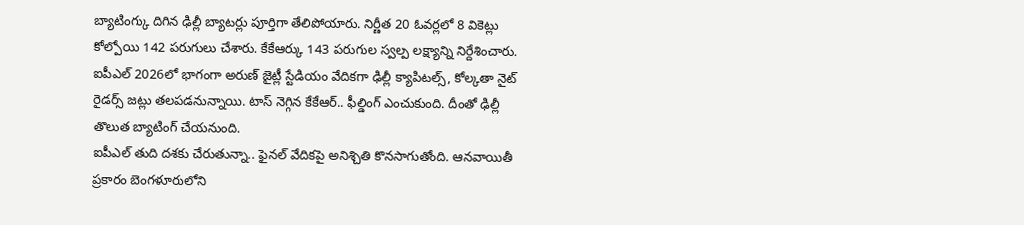బ్యాటింగ్కు దిగిన ఢిల్లీ బ్యాటర్లు పూర్తిగా తేలిపోయారు. నిర్ణీత 20 ఓవర్లలో 8 వికెట్లు కోల్పోయి 142 పరుగులు చేశారు. కేకేఆర్కు 143 పరుగుల స్వల్ప లక్ష్యాన్ని నిర్దేశించారు.
ఐపీఎల్ 2026లో భాగంగా అరుణ్ జైట్లీ స్టేడియం వేదికగా ఢిల్లీ క్యాపిటల్స్, కోల్కతా నైట్ రైడర్స్ జట్లు తలపడనున్నాయి. టాస్ నెగ్గిన కేకేఆర్.. ఫీల్డింగ్ ఎంచుకుంది. దీంతో ఢిల్లీ తొలుత బ్యాటింగ్ చేయనుంది.
ఐపీఎల్ తుది దశకు చేరుతున్నా.. ఫైనల్ వేదికపై అనిశ్చితి కొనసాగుతోంది. ఆనవాయితీ ప్రకారం బెంగళూరులోని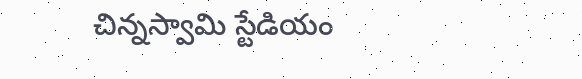చిన్నస్వామి స్టేడియం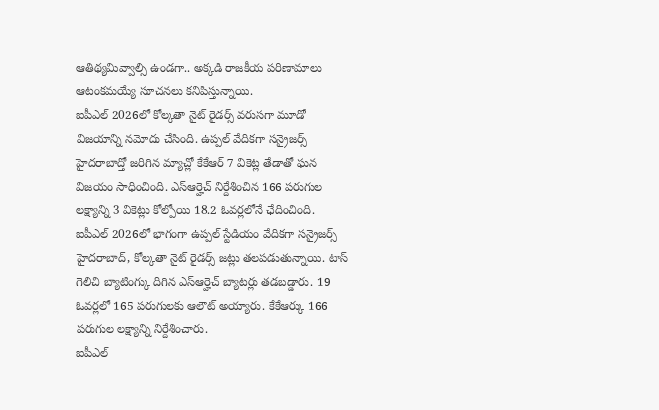ఆతిథ్యమివ్వాల్సి ఉండగా.. అక్కడి రాజకీయ పరిణామాలు ఆటంకమయ్యే సూచనలు కనిపిస్తున్నాయి.
ఐపీఎల్ 2026లో కోల్కతా నైట్ రైడర్స్ వరుసగా మూడో విజయాన్ని నమోదు చేసింది. ఉప్పల్ వేదికగా సన్రైజర్స్ హైదరాబాద్తో జరిగిన మ్యాచ్లో కేకేఆర్ 7 వికెట్ల తేడాతో ఘన విజయం సాధించింది. ఎస్ఆర్హెచ్ నిర్దేశించిన 166 పరుగుల లక్ష్యాన్ని 3 వికెట్లు కోల్పోయి 18.2 ఓవర్లలోనే ఛేదించింది.
ఐపీఎల్ 2026లో భాగంగా ఉప్పల్ స్టేడియం వేదికగా సన్రైజర్స్ హైదరాబాద్, కోల్కతా నైట్ రైడర్స్ జట్లు తలపడుతున్నాయి. టాస్ గెలిచి బ్యాటింగ్కు దిగిన ఎస్ఆర్హెచ్ బ్యాటర్లు తడబడ్డారు. 19 ఓవర్లలో 165 పరుగులకు ఆలౌట్ అయ్యారు. కేకేఆర్కు 166 పరుగుల లక్ష్యాన్ని నిర్దేశించారు.
ఐపీఎల్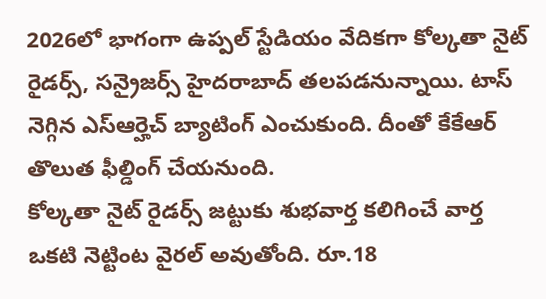2026లో భాగంగా ఉప్పల్ స్టేడియం వేదికగా కోల్కతా నైట్ రైడర్స్, సన్రైజర్స్ హైదరాబాద్ తలపడనున్నాయి. టాస్ నెగ్గిన ఎస్ఆర్హెచ్ బ్యాటింగ్ ఎంచుకుంది. దీంతో కేకేఆర్ తొలుత ఫీల్డింగ్ చేయనుంది.
కోల్కతా నైట్ రైడర్స్ జట్టుకు శుభవార్త కలిగించే వార్త ఒకటి నెట్టింట వైరల్ అవుతోంది. రూ.18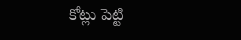కోట్లు పెట్టి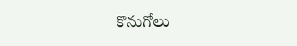కొనుగోలు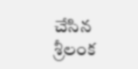చేసిన శ్రీలంక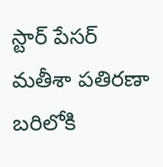స్టార్ పేసర్ మతీశా పతిరణా బరిలోకి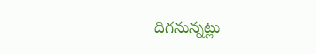దిగనున్నట్లు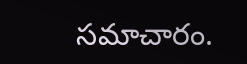సమాచారం.